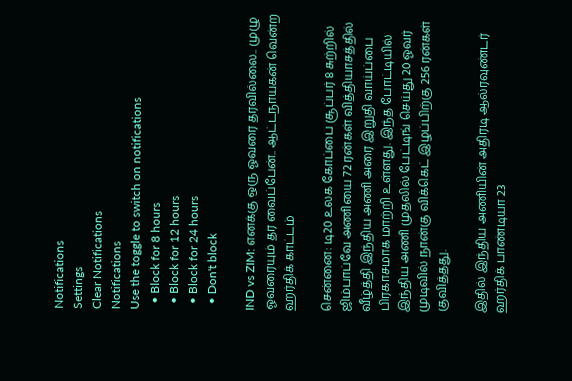Notifications
Settings
Clear Notifications
Notifications
Use the toggle to switch on notifications
  • Block for 8 hours
  • Block for 12 hours
  • Block for 24 hours
  • Don't block

IND vs ZIM: எனக்கு ஒரு ஓவரை தரவில்லை.. முழு ஓவரையும் தர வைப்பேன்.. ஆட்டநாயகன் வென்ற ஹர்திக் காட்டம்

சென்னை: டி20 உலக கோப்பை சூப்பர் 8 சுற்றில் ஜிம்பாப்வே அணியை 72 ரன்கள் வித்தியாசத்தில் வீழ்த்தி இந்திய அணி அரை இறுதி வாய்ப்பை பிரகாசமாக மாற்றி உள்ளது. இந்த போட்டியில் இந்திய அணி முதலில் பேட்டிங் செய்து 20 ஓவர் முடிவில் நான்கு விக்கெட் இழப்பிற்கு 256 ரன்கள் குவித்தது.

இதில் இந்திய அணியின் அதிரடி ஆல்ரவுண்டர் ஹர்திக் பாண்டியா 23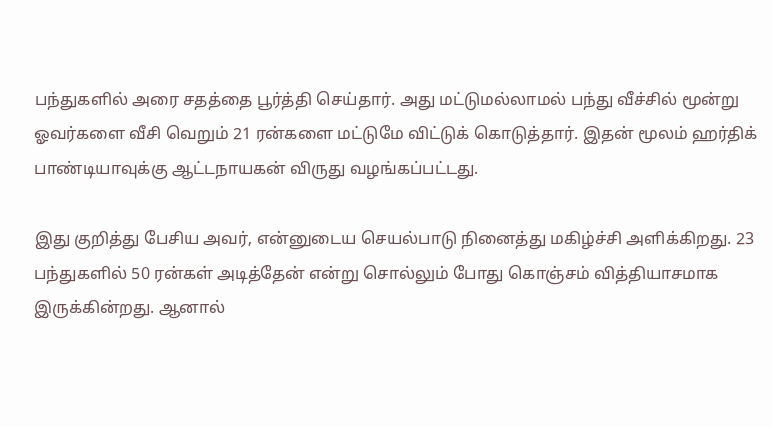பந்துகளில் அரை சதத்தை பூர்த்தி செய்தார். அது மட்டுமல்லாமல் பந்து வீச்சில் மூன்று ஓவர்களை வீசி வெறும் 21 ரன்களை மட்டுமே விட்டுக் கொடுத்தார். இதன் மூலம் ஹர்திக் பாண்டியாவுக்கு ஆட்டநாயகன் விருது வழங்கப்பட்டது.

இது குறித்து பேசிய அவர், என்னுடைய செயல்பாடு நினைத்து மகிழ்ச்சி அளிக்கிறது. 23 பந்துகளில் 50 ரன்கள் அடித்தேன் என்று சொல்லும் போது கொஞ்சம் வித்தியாசமாக இருக்கின்றது. ஆனால்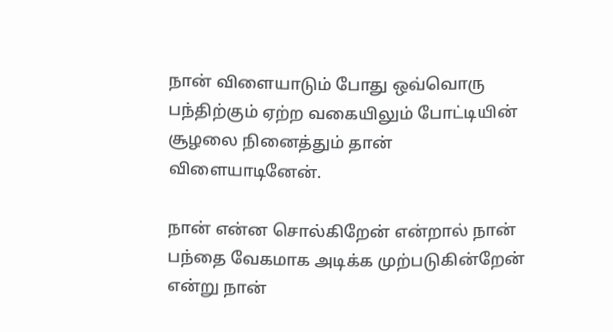நான் விளையாடும் போது ஒவ்வொரு பந்திற்கும் ஏற்ற வகையிலும் போட்டியின் சூழலை நினைத்தும் தான் விளையாடினேன்.

நான் என்ன சொல்கிறேன் என்றால் நான் பந்தை வேகமாக அடிக்க முற்படுகின்றேன் என்று நான்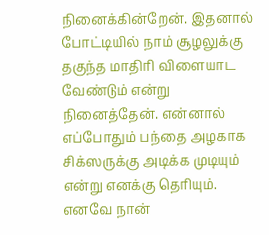நினைக்கின்றேன். இதனால் போட்டியில் நாம் சூழலுக்கு தகுந்த மாதிரி விளையாட வேண்டும் என்று நினைத்தேன். என்னால் எப்போதும் பந்தை அழகாக சிக்ஸருக்கு அடிக்க முடியும் என்று எனக்கு தெரியும். எனவே நான்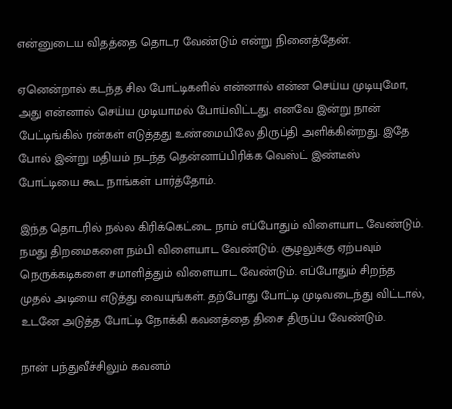என்னுடைய விதத்தை தொடர வேண்டும் என்று நினைத்தேன்.

ஏனென்றால் கடந்த சில போட்டிகளில் என்னால் என்ன செய்ய முடியுமோ, அது என்னால் செய்ய முடியாமல் போய்விட்டது. எனவே இன்று நான் பேட்டிங்கில் ரன்கள் எடுத்தது உண்மையிலே திருப்தி அளிக்கின்றது. இதே போல் இன்று மதியம் நடந்த தென்னாப்பிரிக்க வெஸ்ட் இண்டீஸ் போட்டியை கூட நாங்கள் பார்த்தோம்.

இந்த தொடரில் நல்ல கிரிக்கெட்டை நாம் எப்போதும் விளையாட வேண்டும். நமது திறமைகளை நம்பி விளையாட வேண்டும். சூழலுக்கு ஏற்பவும் நெருக்கடிகளை சமாளித்தும் விளையாட வேண்டும். எப்போதும் சிறந்த முதல் அடியை எடுத்து வையுங்கள். தற்போது போட்டி முடிவடைந்து விட்டால், உடனே அடுத்த போட்டி நோக்கி கவனத்தை திசை திருப்ப வேண்டும்.

நான் பந்துவீச்சிலும் கவனம்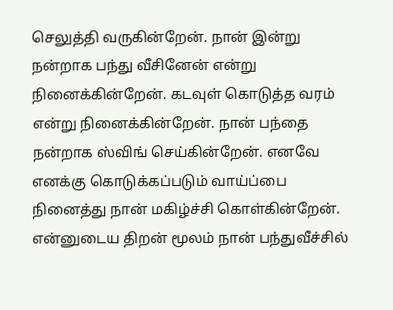செலுத்தி வருகின்றேன். நான் இன்று நன்றாக பந்து வீசினேன் என்று நினைக்கின்றேன். கடவுள் கொடுத்த வரம் என்று நினைக்கின்றேன். நான் பந்தை நன்றாக ஸ்விங் செய்கின்றேன். எனவே எனக்கு கொடுக்கப்படும் வாய்ப்பை நினைத்து நான் மகிழ்ச்சி கொள்கின்றேன். என்னுடைய திறன் மூலம் நான் பந்துவீச்சில்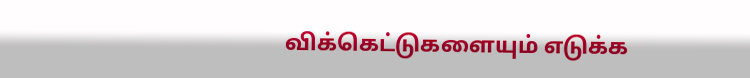விக்கெட்டுகளையும் எடுக்க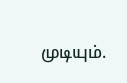முடியும்.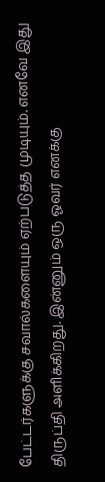பேட்டர்களுக்கு சவால்களையும் ஏற்படுத்த முடியும். எனவே இது திருப்தி அளிக்கிறது. இன்னும் ஒரு ஓவர் எனக்கு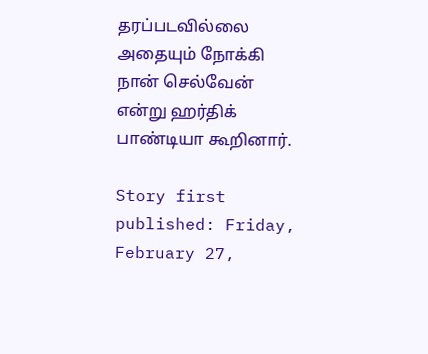தரப்படவில்லை அதையும் நோக்கி நான் செல்வேன் என்று ஹர்திக் பாண்டியா கூறினார்.

Story first published: Friday, February 27,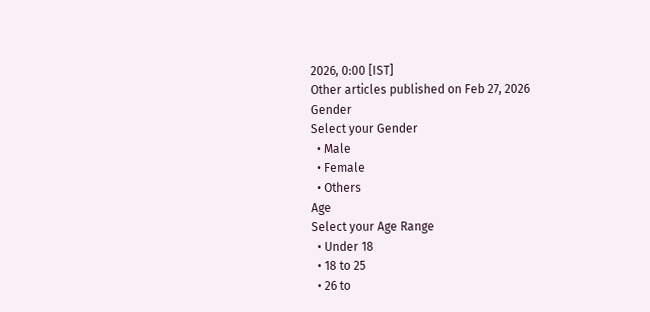2026, 0:00 [IST]
Other articles published on Feb 27, 2026
Gender
Select your Gender
  • Male
  • Female
  • Others
Age
Select your Age Range
  • Under 18
  • 18 to 25
  • 26 to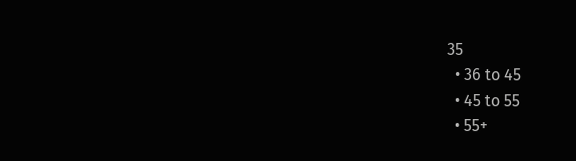35
  • 36 to 45
  • 45 to 55
  • 55+